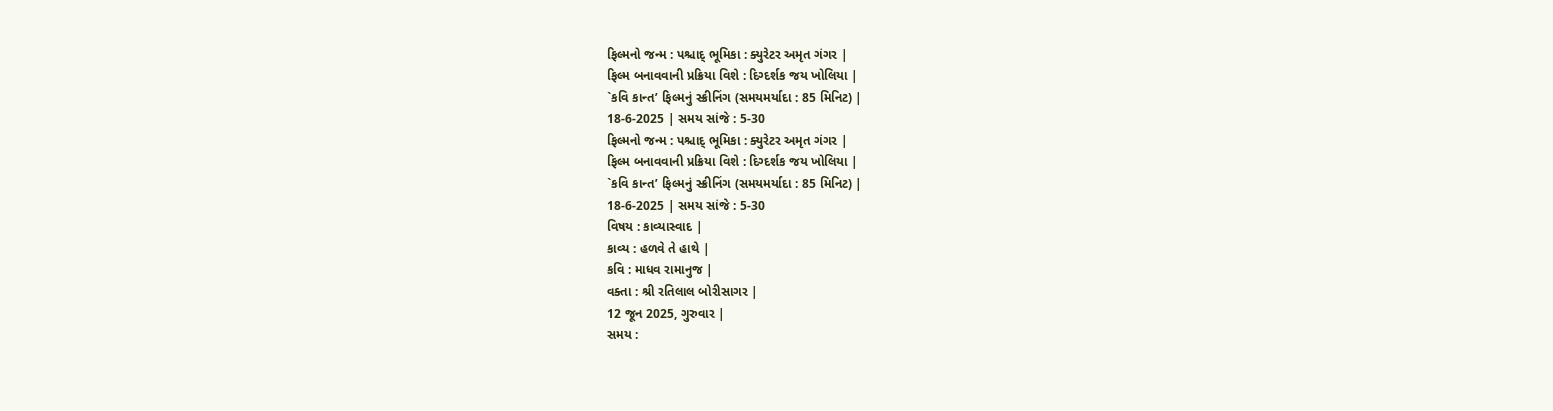ફિલ્મનો જન્મ : પશ્ચાદ્ ભૂમિકા : ક્યુરેટર અમૃત ગંગર |
ફિલ્મ બનાવવાની પ્રક્રિયા વિશે : દિગ્દર્શક જય ખોલિયા |
`કવિ કાન્ત’ ફિલ્મનું સ્ક્રીનિંગ (સમયમર્યાદા : 85 મિનિટ) |
18-6-2025 | સમય સાંજે : 5-30
ફિલ્મનો જન્મ : પશ્ચાદ્ ભૂમિકા : ક્યુરેટર અમૃત ગંગર |
ફિલ્મ બનાવવાની પ્રક્રિયા વિશે : દિગ્દર્શક જય ખોલિયા |
`કવિ કાન્ત’ ફિલ્મનું સ્ક્રીનિંગ (સમયમર્યાદા : 85 મિનિટ) |
18-6-2025 | સમય સાંજે : 5-30
વિષય : કાવ્યાસ્વાદ |
કાવ્ય : હળવે તે હાથે |
કવિ : માધવ રામાનુજ |
વક્તા : શ્રી રતિલાલ બોરીસાગર |
12 જૂન 2025, ગુરુવાર |
સમય :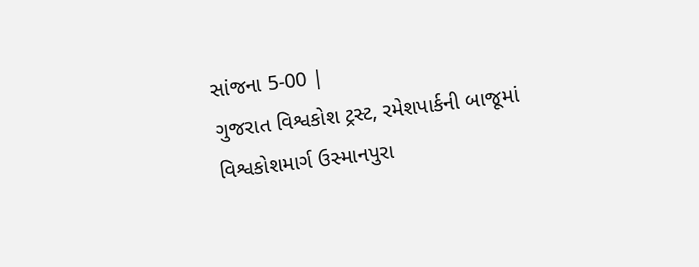સાંજના 5-00 |
ગુજરાત વિશ્વકોશ ટ્રસ્ટ, રમેશપાર્કની બાજૂમાં
વિશ્વકોશમાર્ગ ઉસ્માનપુરા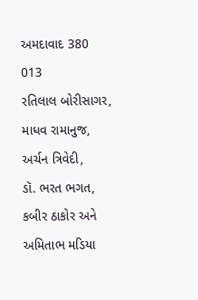અમદાવાદ 380 013
રતિલાલ બોરીસાગર, માધવ રામાનુજ, અર્ચન ત્રિવેદી,
ડૉ. ભરત ભગત, કબીર ઠાકોર અને અમિતાભ મડિયા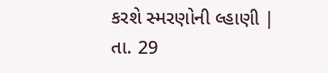કરશે સ્મરણોની લ્હાણી |
તા. 29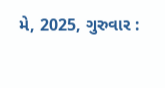મે, 2025, ગુરુવાર :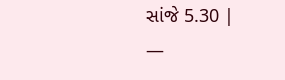સાંજે 5.30 |
—